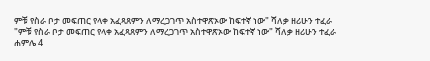ምቹ የስራ ቦታ መፍጠር የላቀ አፈጻጸምን ለማረጋገጥ አስተዋጽኦው ከፍተኛ ነው" ሻለቃ ዘሪሁን ተፈራ
"ምቹ የስራ ቦታ መፍጠር የላቀ አፈጻጸምን ለማረጋገጥ አስተዋጽኦው ከፍተኛ ነው" ሻለቃ ዘሪሁን ተፈራ
ሐምሌ 4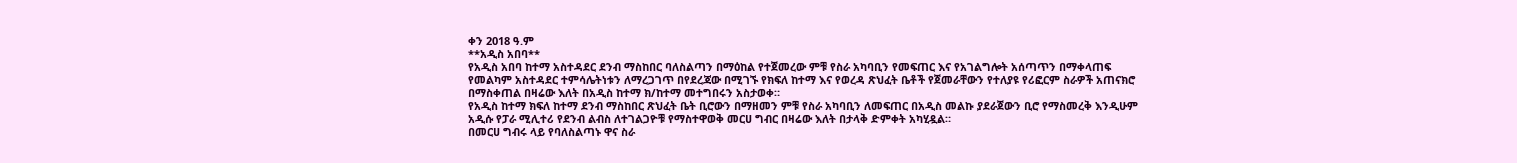ቀን 2018 ዓ.ም
**አዲስ አበባ**
የአዲስ አበባ ከተማ አስተዳደር ደንብ ማስከበር ባለስልጣን በማዕከል የተጀመረው ምቹ የስራ አካባቢን የመፍጠር እና የአገልግሎት አሰጣጥን በማቀላጠፍ የመልካም አስተዳደር ተምሳሌትነቱን ለማረጋገጥ በየደረጃው በሚገኙ የክፍለ ከተማ እና የወረዳ ጽህፈት ቤቶች የጀመራቸውን የተለያዩ የሪፎርም ስራዎች አጠናክሮ በማስቀጠል በዛሬው እለት በአዲስ ከተማ ክ/ከተማ መተግበሩን አስታወቀ።
የአዲስ ከተማ ክፍለ ከተማ ደንብ ማስከበር ጽህፈት ቤት ቢሮውን በማዘመን ምቹ የስራ አካባቢን ለመፍጠር በአዲስ መልኩ ያደራጀውን ቢሮ የማስመረቅ እንዲሁም አዲሱ የፓራ ሚሊተሪ የደንብ ልብስ ለተገልጋዮቹ የማስተዋወቅ መርሀ ግብር በዛሬው እለት በታላቅ ድምቀት አካሂዷል።
በመርሀ ግብሩ ላይ የባለስልጣኑ ዋና ስራ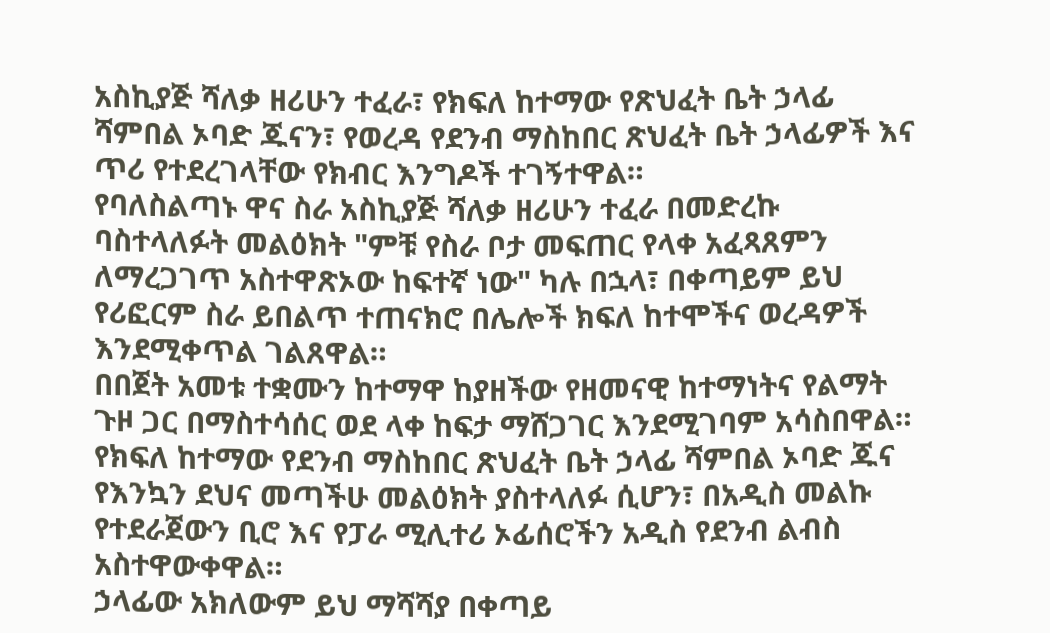አስኪያጅ ሻለቃ ዘሪሁን ተፈራ፣ የክፍለ ከተማው የጽህፈት ቤት ኃላፊ ሻምበል ኦባድ ጁናን፣ የወረዳ የደንብ ማስከበር ጽህፈት ቤት ኃላፊዎች እና ጥሪ የተደረገላቸው የክብር እንግዶች ተገኝተዋል።
የባለስልጣኑ ዋና ስራ አስኪያጅ ሻለቃ ዘሪሁን ተፈራ በመድረኩ ባስተላለፉት መልዕክት "ምቹ የስራ ቦታ መፍጠር የላቀ አፈጻጸምን ለማረጋገጥ አስተዋጽኦው ከፍተኛ ነው" ካሉ በኋላ፣ በቀጣይም ይህ የሪፎርም ስራ ይበልጥ ተጠናክሮ በሌሎች ክፍለ ከተሞችና ወረዳዎች እንደሚቀጥል ገልጸዋል።
በበጀት አመቱ ተቋሙን ከተማዋ ከያዘችው የዘመናዊ ከተማነትና የልማት ጉዞ ጋር በማስተሳሰር ወደ ላቀ ከፍታ ማሸጋገር እንደሚገባም አሳስበዋል።
የክፍለ ከተማው የደንብ ማስከበር ጽህፈት ቤት ኃላፊ ሻምበል ኦባድ ጁና የእንኳን ደህና መጣችሁ መልዕክት ያስተላለፉ ሲሆን፣ በአዲስ መልኩ የተደራጀውን ቢሮ እና የፓራ ሚሊተሪ ኦፊሰሮችን አዲስ የደንብ ልብስ አስተዋውቀዋል።
ኃላፊው አክለውም ይህ ማሻሻያ በቀጣይ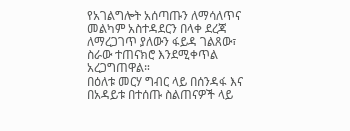የአገልግሎት አሰጣጡን ለማሳለጥና መልካም አስተዳደርን በላቀ ደረጃ ለማረጋገጥ ያለውን ፋይዳ ገልጸው፣ ስራው ተጠናክሮ እንደሚቀጥል አረጋግጠዋል።
በዕለቱ መርሃ ግብር ላይ በሰንዳፋ እና በአዳይቱ በተሰጡ ስልጠናዎች ላይ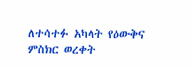ለተሳተፉ አካላት የዕውቅና ምስክር ወረቀት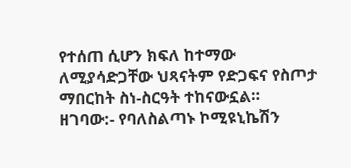የተሰጠ ሲሆን ክፍለ ከተማው ለሚያሳድጋቸው ህጻናትም የድጋፍና የስጦታ ማበርከት ስነ-ስርዓት ተከናውኗል።
ዘገባው:- የባለስልጣኑ ኮሚዩኒኬሽን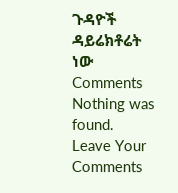ጉዳዮች ዳይሬክቶሬት ነው
Comments
Nothing was found.
Leave Your Comments